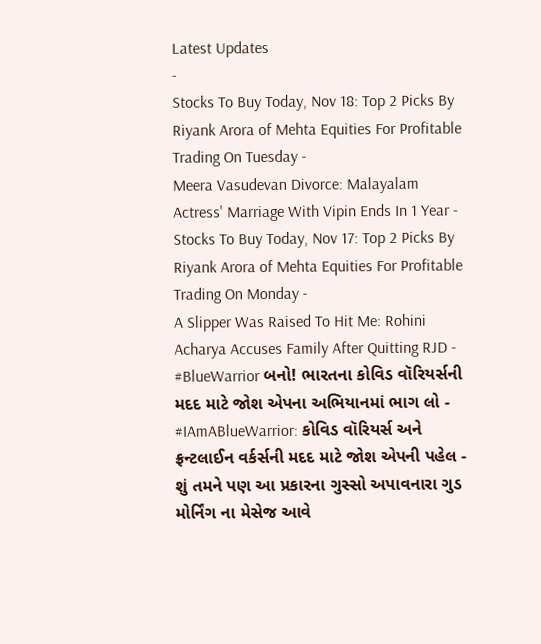Latest Updates
-
Stocks To Buy Today, Nov 18: Top 2 Picks By Riyank Arora of Mehta Equities For Profitable Trading On Tuesday -
Meera Vasudevan Divorce: Malayalam Actress' Marriage With Vipin Ends In 1 Year -
Stocks To Buy Today, Nov 17: Top 2 Picks By Riyank Arora of Mehta Equities For Profitable Trading On Monday -
A Slipper Was Raised To Hit Me: Rohini Acharya Accuses Family After Quitting RJD -
#BlueWarrior બનો! ભારતના કોવિડ વૉરિયર્સની મદદ માટે જોશ એપના અભિયાનમાં ભાગ લો -
#IAmABlueWarrior: કોવિડ વૉરિયર્સ અને ફ્રન્ટલાઈન વર્કર્સની મદદ માટે જોશ એપની પહેલ -
શું તમને પણ આ પ્રકારના ગુસ્સો અપાવનારા ગુડ મોર્નિંગ ના મેસેજ આવે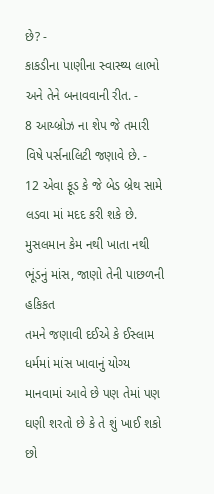છે? -
કાકડીના પાણીના સ્વાસ્થ્ય લાભો અને તેને બનાવવાની રીત. -
8 આય્બ્રોઝ ના શેપ જે તમારી વિષે પર્સનાલિટી જણાવે છે. -
12 એવા ફૂડ કે જે બેડ બ્રેથ સામે લડવા માં મદદ કરી શકે છે.
મુસલમાન કેમ નથી ખાતા નથી ભૂંડનું માંસ, જાણો તેની પાછળની હકિકત
તમને જણાવી દઈએ કે ઈસ્લામ ધર્મમાં માંસ ખાવાનું યોગ્ય માનવામાં આવે છે પણ તેમાં પણ ઘણી શરતો છે કે તે શું ખાઈ શકો છો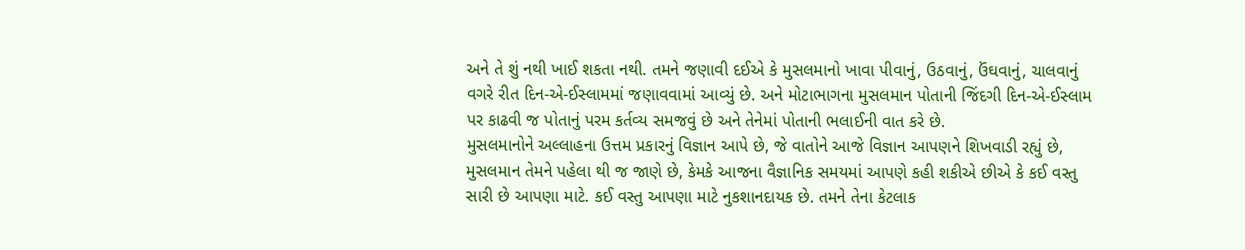અને તે શું નથી ખાઈ શકતા નથી. તમને જણાવી દઈએ કે મુસલમાનો ખાવા પીવાનું, ઉઠવાનું, ઉંઘવાનું, ચાલવાનું વગરે રીત દિન-એ-ઈસ્લામમાં જણાવવામાં આવ્યું છે. અને મોટાભાગના મુસલમાન પોતાની જિંદગી દિન-એ-ઈસ્લામ પર કાઢવી જ પોતાનું પરમ કર્તવ્ય સમજવું છે અને તેનેમાં પોતાની ભલાઈની વાત કરે છે.
મુસલમાનોને અલ્લાહના ઉત્તમ પ્રકારનું વિજ્ઞાન આપે છે, જે વાતોને આજે વિજ્ઞાન આપણને શિખવાડી રહ્યું છે, મુસલમાન તેમને પહેલા થી જ જાણે છે, કેમકે આજના વૈજ્ઞાનિક સમયમાં આપણે કહી શકીએ છીએ કે કઈ વસ્તુ સારી છે આપણા માટે. કઈ વસ્તુ આપણા માટે નુકશાનદાયક છે. તમને તેના કેટલાક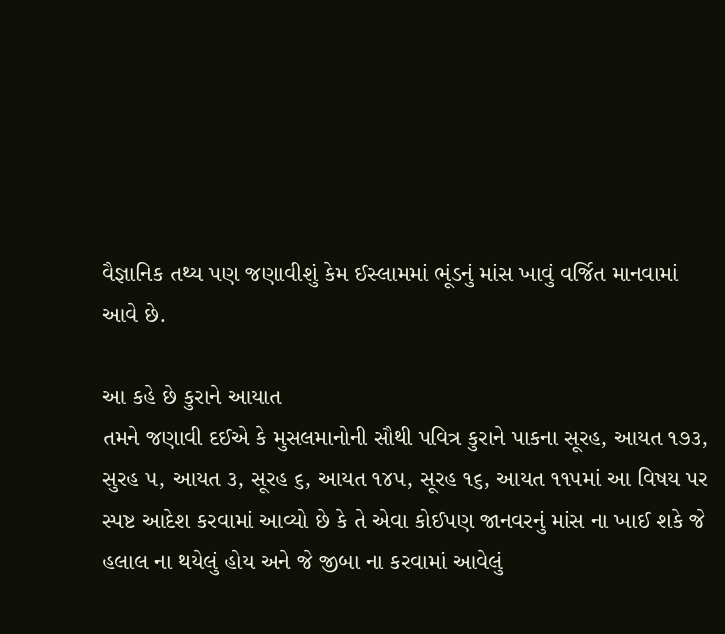વૈજ્ઞાનિક તથ્ય પણ જણાવીશું કેમ ઈસ્લામમાં ભૂંડનું માંસ ખાવું વર્જિત માનવામાં આવે છે.

આ કહે છે કુરાને આયાત
તમને જણાવી દઈએ કે મુસલમાનોની સૌથી પવિત્ર કુરાને પાકના સૂરહ, આયત ૧૭૩, સુરહ ૫, આયત ૩, સૂરહ ૬, આયત ૧૪૫, સૂરહ ૧૬, આયત ૧૧૫માં આ વિષય પર સ્પષ્ટ આદેશ કરવામાં આવ્યો છે કે તે એવા કોઈપણ જાનવરનું માંસ ના ખાઈ શકે જે હલાલ ના થયેલું હોય અને જે જીબા ના કરવામાં આવેલું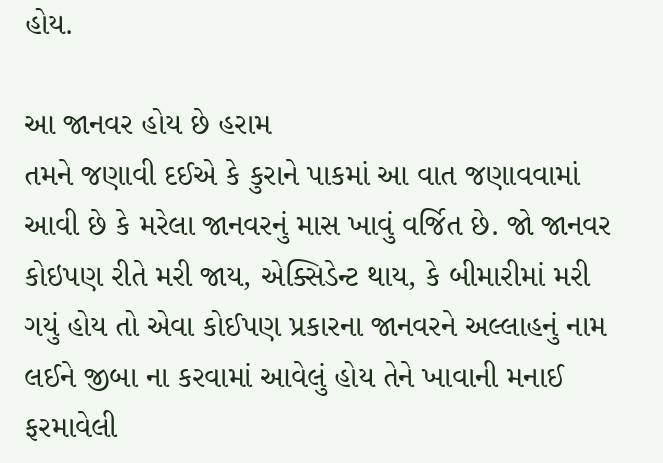હોય.

આ જાનવર હોય છે હરામ
તમને જણાવી દઈએ કે કુરાને પાકમાં આ વાત જણાવવામાં આવી છે કે મરેલા જાનવરનું માસ ખાવું વર્જિત છે. જો જાનવર કોઇપણ રીતે મરી જાય, એક્સિડેન્ટ થાય, કે બીમારીમાં મરી ગયું હોય તો એવા કોઈપણ પ્રકારના જાનવરને અલ્લાહનું નામ લઈને જીબા ના કરવામાં આવેલું હોય તેને ખાવાની મનાઈ ફરમાવેલી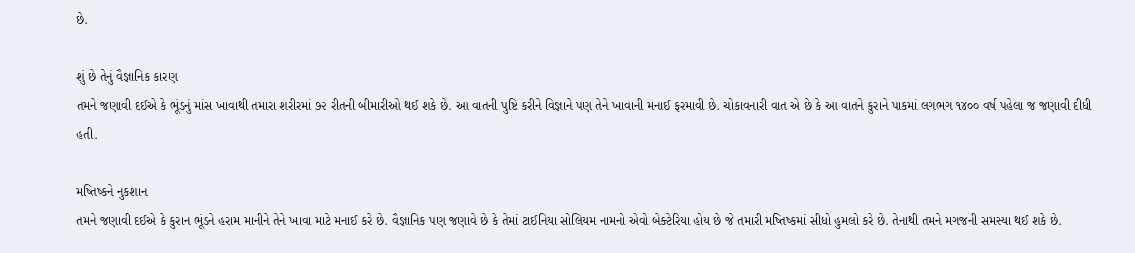છે.

શું છે તેનું વૈજ્ઞાનિક કારણ
તમને જણાવી દઈએ કે ભૂંડનું માંસ ખાવાથી તમારા શરીરમાં ૭૨ રીતની બીમારીઓ થઈ શકે છે. આ વાતની પુષ્ટિ કરીને વિજ્ઞાને પણ તેને ખાવાની મનાઈ ફરમાવી છે. ચોકાવનારી વાત એ છે કે આ વાતને કુરાને પાકમાં લગભગ ૧૪૦૦ વર્ષ પહેલા જ જણાવી દીધી હતી.

મષ્તિષ્કને નુકશાન
તમને જણાવી દઈએ કે કુરાન ભૂંડને હરામ માનીને તેને ખાવા માટે મનાઈ કરે છે. વૈજ્ઞાનિક પણ જણાવે છે કે તેમાં ટાઈનિયા સોલિયમ નામનો એવો બેક્ટેરિયા હોય છે જે તમારી મષ્તિષ્કમાં સીધો હુમલો કરે છે. તેનાથી તમને મગજની સમસ્યા થઈ શકે છે.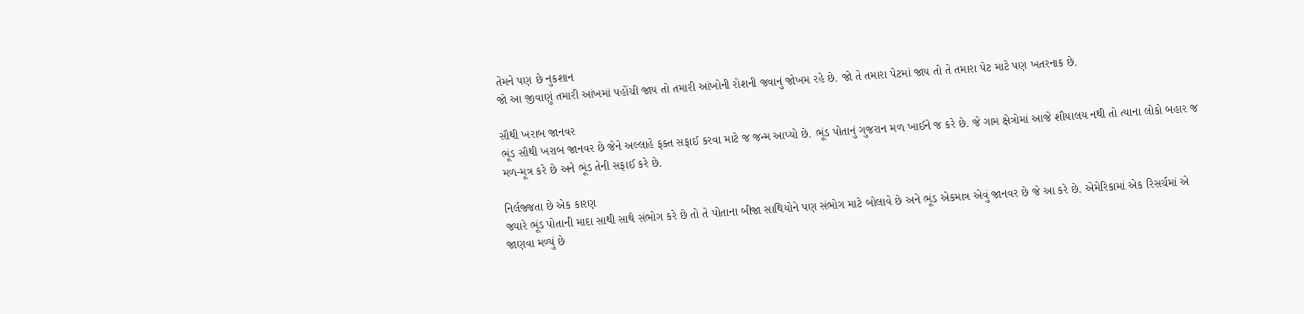તેમને પણ છે નુકશાન
જો આ જીવાણું તમારી આંખમાં પહોંચી જાય તો તમારી આંખોની રોશની જવાનું જોખમ રહે છે. જો તે તમારા પેટમાં જાય તો તે તમારા પેટ માટે પણ ખતરનાક છે.

સૌથી ખરાબ જાનવર
ભૂંડ સૌથી ખરાબ જાનવર છે જેને અલ્લાહે ફક્ત સફાઈ કરવા માટે જ જન્મ આપ્યો છે. ભૂંડ પોતાનું ગુજરાન મળ ખાઈને જ કરે છે. જે ગામ ક્ષેત્રોમાં આજે શૌયાલય નથી તો ત્યાના લોકો બહાર જ મળ-મૂત્ર કરે છે અને ભૂંડ તેની સફાઈ કરે છે.

નિર્લજ્જતા છે એક કારણ
જ્યારે ભૂંડ પોતાની માદા સાથી સાથે સંભોગ કરે છે તો તે પોતાના બીજા સાથિયોને પણ સંભોગ માટે બોલાવે છે અને ભૂંડ એકમાત્ર એવું જાનવર છે જે આ કરે છે. એમેરિકામાં એક રિસર્ચમાં એ જાણવા મળ્યું છે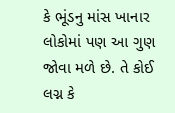કે ભૂંડનુ માંસ ખાનાર લોકોમાં પણ આ ગુણ જોવા મળે છે. તે કોઈ લગ્ન કે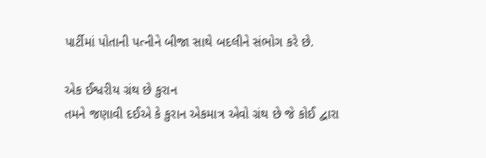પાર્ટીમાં પોતાની પત્નીને બીજા સાથે બદલીને સંભોગ કરે છે.

એક ઈશ્વરીય ગ્રંથ છે કુરાન
તમને જણાવી દઈએ કે કુરાન એકમાત્ર એવો ગ્રંથ છે જે કોઈ દ્વારા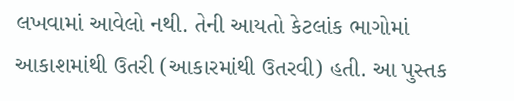લખવામાં આવેલો નથી. તેની આયતો કેટલાંક ભાગોમાં આકાશમાંથી ઉતરી (આકારમાંથી ઉતરવી) હતી. આ પુસ્તક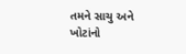તમને સાચુ અને ખોટાંનો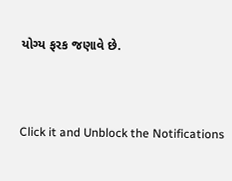યોગ્ય ફરક જણાવે છે.



Click it and Unblock the Notifications